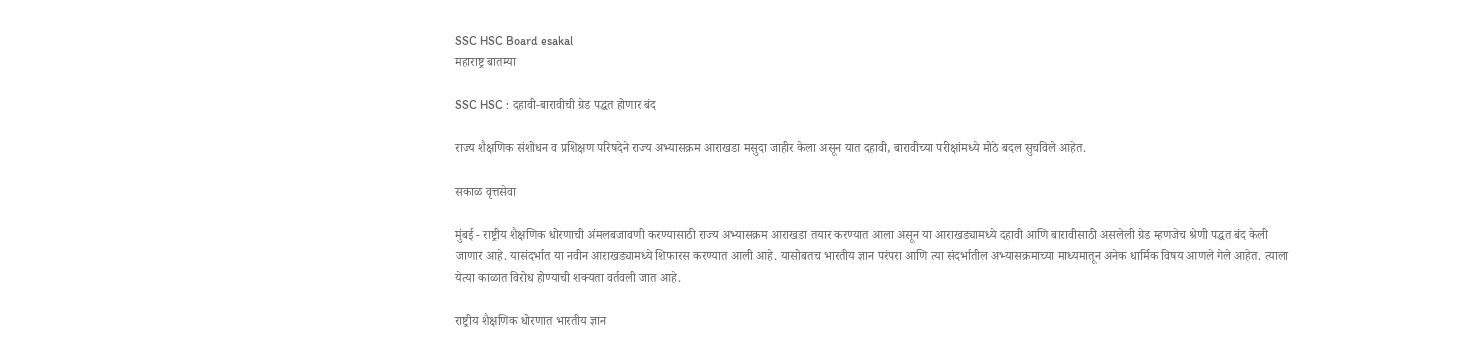SSC HSC Board esakal
महाराष्ट्र बातम्या

SSC HSC : दहावी-बारावीची ग्रेड पद्धत होणार बंद

राज्य शैक्षणिक संशोधन व प्रशिक्षण परिषदेने राज्य अभ्यासक्रम आराखडा मसुदा जाहीर केला असून यात दहावी, बारावीच्या परीक्षांमध्ये मोठे बदल सुचविले आहेत.

सकाळ वृत्तसेवा

मुंबई - राष्ट्रीय शैक्षणिक धोरणाची अंमलबजावणी करण्यासाठी राज्य अभ्यासक्रम आराखडा तयार करण्यात आला असून या आराखड्यामध्ये दहावी आणि बारावीसाठी असलेली ग्रेड म्हणजेच श्रेणी पद्धत बंद केली जाणार आहे. यासंदर्भात या नवीन आराखड्यामध्ये शिफारस करण्यात आली आहे. यासोबतच भारतीय ज्ञान परंपरा आणि त्या संदर्भातील अभ्यासक्रमाच्या माध्यमातून अनेक धार्मिक विषय आणले गेले आहेत. त्याला येत्या काळात विरोध होण्याची शक्यता वर्तवली जात आहे.

राष्ट्रीय शैक्षणिक धोरणात भारतीय ज्ञान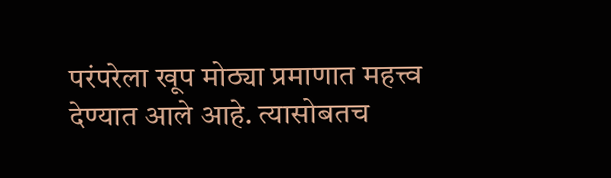परंपरेला खूप मोठ्या प्रमाणात महत्त्व देण्यात आले आहे. त्यासोबतच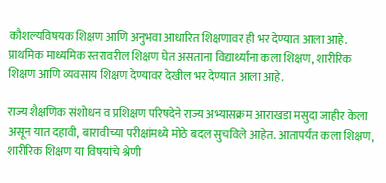कौशल्यविषयक शिक्षण आणि अनुभवा आधारित शिक्षणावर ही भर देण्यात आला आहे. प्राथमिक माध्यमिक स्तरावरील शिक्षण घेत असताना विद्यार्थ्यांना कला शिक्षण, शारीरिक शिक्षण आणि व्यवसाय शिक्षण देण्यावर देखील भर देण्यात आला आहे.

राज्य शैक्षणिक संशोधन व प्रशिक्षण परिषदेने राज्य अभ्यासक्रम आराखडा मसुदा जाहीर केला असून यात दहावी, बारावीच्या परीक्षांमध्ये मोठे बदल सुचविले आहेत. आतापर्यंत कला शिक्षण, शारीरिक शिक्षण या विषयांचे श्रेणी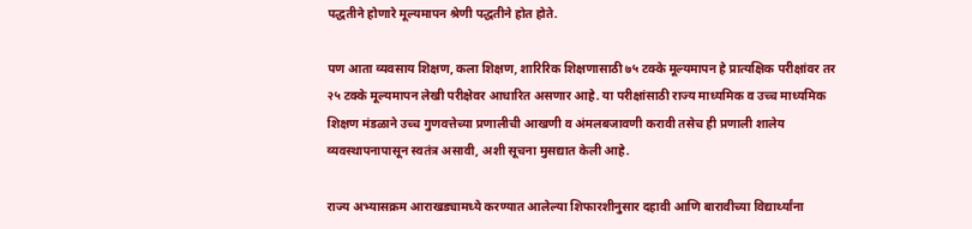पद्धतीने होणारे मूल्यमापन श्रेणी पद्धतीने होत होते.

पण आता व्यवसाय शिक्षण, कला शिक्षण, शारिरिक शिक्षणासाठी ७५ टक्के मूल्यमापन हे प्रात्यक्षिक परीक्षांवर तर २५ टक्के मूल्यमापन लेखी परीक्षेवर आधारित असणार आहे. या परीक्षांसाठी राज्य माध्यमिक व उच्च माध्यमिक शिक्षण मंडळाने उच्च गुणवत्तेच्या प्रणालीची आखणी व अंमलबजावणी करावी तसेच ही प्रणाली शालेय व्यवस्थापनापासून स्वतंत्र असावी, अशी सूचना मुसद्यात केली आहे.

राज्य अभ्यासक्रम आराखड्यामध्ये करण्यात आलेल्या शिफारशीनुसार दहावी आणि बारावीच्या विद्यार्थ्यांना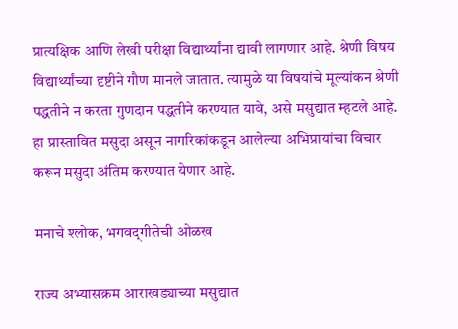प्रात्यक्षिक आणि लेखी परीक्षा विद्यार्थ्यांना द्यावी लागणार आहे. श्रेणी विषय विद्यार्थ्यांच्या दृष्टीने गौण मानले जातात. त्यामुळे या विषयांचे मूल्यांकन श्रेणी पद्धतीने न करता गुणदान पद्धतीने करण्यात यावे, असे मसुद्यात म्हटले आहे. हा प्रास्तावित मसुदा असून नागरिकांकडून आलेल्या अभिप्रायांचा विचार करून मसुदा अंतिम करण्यात येणार आहे.

मनाचे श्लोक, भगवद्‌गीतेची ओळख

राज्य अभ्यासक्रम आराखड्याच्या मसुद्यात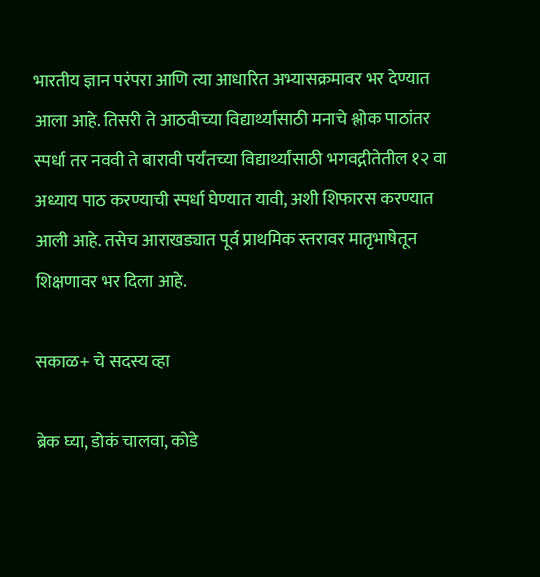भारतीय ज्ञान परंपरा आणि त्या आधारित अभ्यासक्रमावर भर देण्यात आला आहे. तिसरी ते आठवीच्या विद्यार्थ्यांसाठी मनाचे श्लोक पाठांतर स्पर्धा तर नववी ते बारावी पर्यंतच्या विद्यार्थ्यांसाठी भगवद्गीतेतील १२ वा अध्याय पाठ करण्याची स्पर्धा घेण्यात यावी, अशी शिफारस करण्यात आली आहे. तसेच आराखड्यात पूर्व प्राथमिक स्तरावर मातृभाषेतून शिक्षणावर भर दिला आहे.

सकाळ+ चे सदस्य व्हा

ब्रेक घ्या, डोकं चालवा, कोडे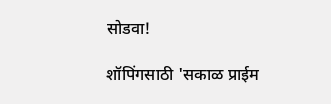सोडवा!

शॉपिंगसाठी 'सकाळ प्राईम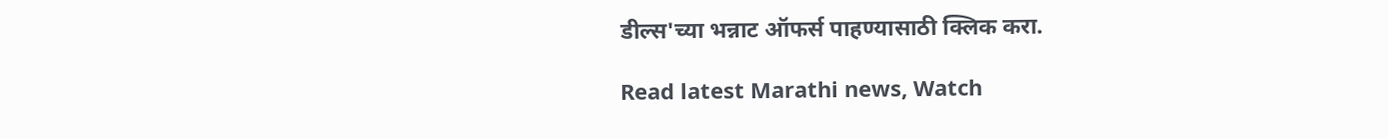डील्स'च्या भन्नाट ऑफर्स पाहण्यासाठी क्लिक करा.

Read latest Marathi news, Watch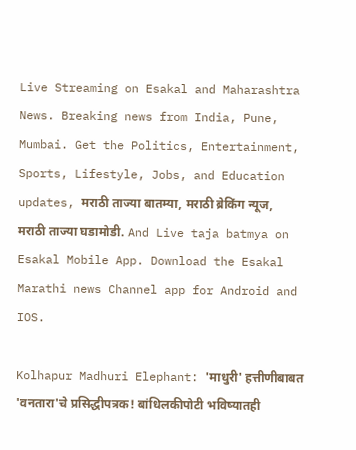Live Streaming on Esakal and Maharashtra News. Breaking news from India, Pune, Mumbai. Get the Politics, Entertainment, Sports, Lifestyle, Jobs, and Education updates, मराठी ताज्या बातम्या, मराठी ब्रेकिंग न्यूज, मराठी ताज्या घडामोडी. And Live taja batmya on Esakal Mobile App. Download the Esakal Marathi news Channel app for Android and IOS.

Kolhapur Madhuri Elephant: 'माधुरी' हत्तीणीबाबत 'वनतारा'चे प्रसिद्धीपत्रक! बांधिलकीपोटी भविष्यातही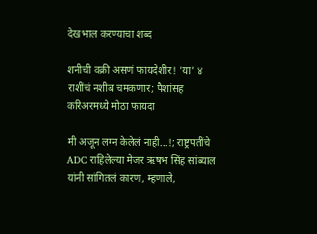देखभाल करण्याचा शब्द

शनीची वक्री असणं फायदेशीर! 'या' ४ राशींचं नशीब चमकणार; पैशांसह करिअरमध्ये मोठा फायदा

मी अजून लग्न केलेलं नाही...!; राष्ट्रपतींचे ADC राहिलेल्या मेजर ऋषभ सिंह सांब्याल यांनी सांगितलं कारण, म्हणाले,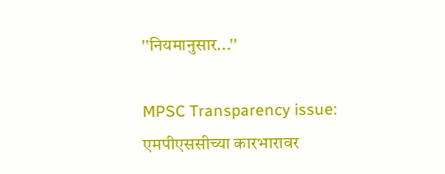''नियमानुसार...''

MPSC Transparency issue: एमपीएससीच्या कारभारावर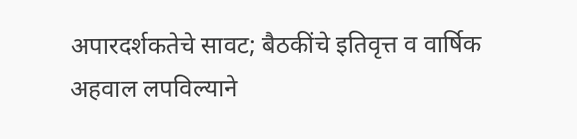अपारदर्शकतेचे सावट; बैठकींचे इतिवृत्त व वार्षिक अहवाल लपविल्याने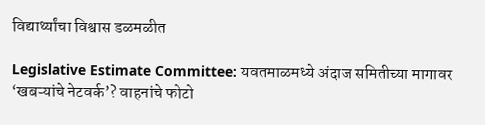विद्यार्थ्यांचा विश्वास डळमळीत

Legislative Estimate Committee: यवतमाळमध्ये अंदाज समितीच्या मागावर ‘खबऱ्यांचे नेटवर्क’? वाहनांचे फोटो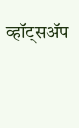व्हॉट्सॲप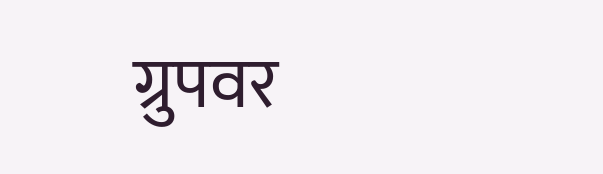ग्रुपवर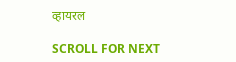व्हायरल

SCROLL FOR NEXT